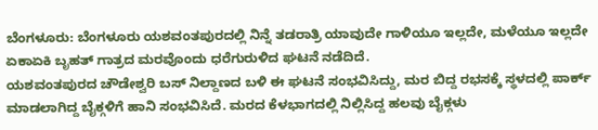ಬೆಂಗಳೂರು: ಬೆಂಗಳೂರು ಯಶವಂತಪುರದಲ್ಲಿ ನಿನ್ನೆ ತಡರಾತ್ರಿ ಯಾವುದೇ ಗಾಳಿಯೂ ಇಲ್ಲದೇ, ಮಳೆಯೂ ಇಲ್ಲದೇ ಏಕಾಏಕಿ ಬೃಹತ್ ಗಾತ್ರದ ಮರವೊಂದು ಧರೆಗುರುಳಿದ ಘಟನೆ ನಡೆದಿದೆ.
ಯಶವಂತಪುರದ ಚೌಡೇಶ್ವರಿ ಬಸ್ ನಿಲ್ದಾಣದ ಬಳಿ ಈ ಘಟನೆ ಸಂಭವಿಸಿದ್ದು, ಮರ ಬಿದ್ದ ರಭಸಕ್ಕೆ ಸ್ಥಳದಲ್ಲಿ ಪಾರ್ಕ್ ಮಾಡಲಾಗಿದ್ದ ಬೈಕ್ಗಳಿಗೆ ಹಾನಿ ಸಂಭವಿಸಿದೆ. ಮರದ ಕೆಳಭಾಗದಲ್ಲಿ ನಿಲ್ಲಿಸಿದ್ದ ಹಲವು ಬೈಕ್ಗಳು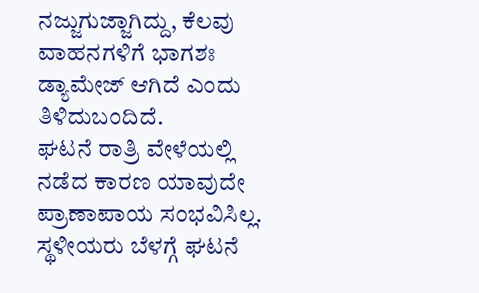ನಜ್ಜುಗುಜ್ಜಾಗಿದ್ದು, ಕೆಲವು ವಾಹನಗಳಿಗೆ ಭಾಗಶಃ ಡ್ಯಾಮೇಜ್ ಆಗಿದೆ ಎಂದು ತಿಳಿದುಬಂದಿದೆ.
ಘಟನೆ ರಾತ್ರಿ ವೇಳೆಯಲ್ಲಿ ನಡೆದ ಕಾರಣ ಯಾವುದೇ ಪ್ರಾಣಾಪಾಯ ಸಂಭವಿಸಿಲ್ಲ. ಸ್ಥಳೀಯರು ಬೆಳಗ್ಗೆ ಘಟನೆ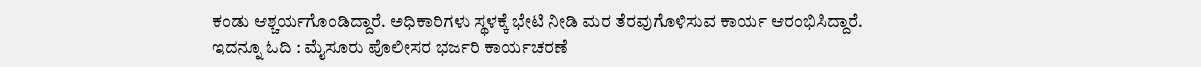ಕಂಡು ಆಶ್ಚರ್ಯಗೊಂಡಿದ್ದಾರೆ. ಅಧಿಕಾರಿಗಳು ಸ್ಥಳಕ್ಕೆ ಭೇಟಿ ನೀಡಿ ಮರ ತೆರವುಗೊಳಿಸುವ ಕಾರ್ಯ ಆರಂಭಿಸಿದ್ದಾರೆ.
ಇದನ್ನೂ ಓದಿ : ಮೈಸೂರು ಪೊಲೀಸರ ಭರ್ಜರಿ ಕಾರ್ಯಚರಣೆ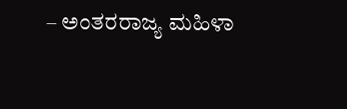– ಅಂತರರಾಜ್ಯ ಮಹಿಳಾ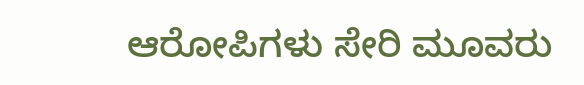ಆರೋಪಿಗಳು ಸೇರಿ ಮೂವರು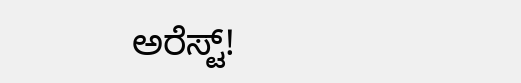ಅರೆಸ್ಟ್!